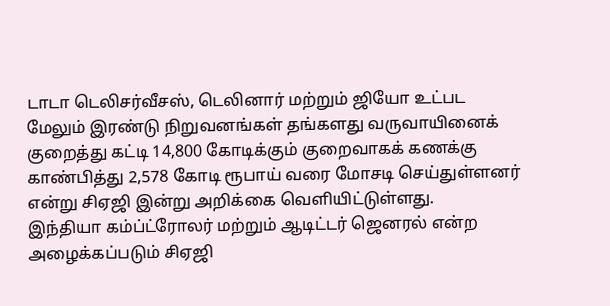டாடா டெலிசர்வீசஸ், டெலினார் மற்றும் ஜியோ உட்பட மேலும் இரண்டு நிறுவனங்கள் தங்களது வருவாயினைக் குறைத்து கட்டி 14,800 கோடிக்கும் குறைவாகக் கணக்கு காண்பித்து 2,578 கோடி ரூபாய் வரை மோசடி செய்துள்ளனர் என்று சிஏஜி இன்று அறிக்கை வெளியிட்டுள்ளது.
இந்தியா கம்ப்ட்ரோலர் மற்றும் ஆடிட்டர் ஜெனரல் என்ற அழைக்கப்படும் சிஏஜி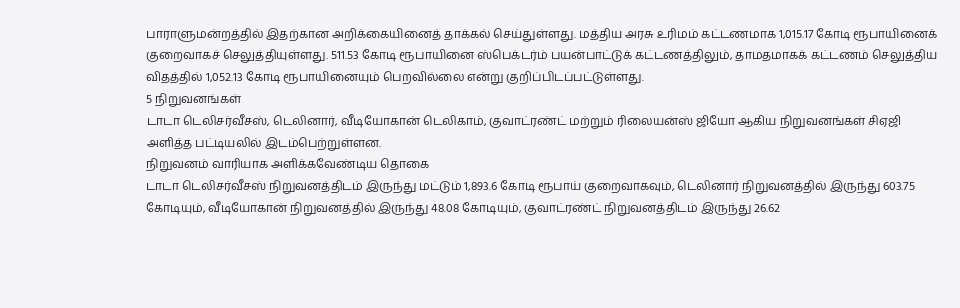பாராளுமன்றத்தில் இதற்கான அறிக்கையினைத் தாக்கல் செய்துள்ளது. மத்திய அரசு உரிமம் கட்டணமாக 1,015.17 கோடி ரூபாயினைக் குறைவாகச் செலுத்தியுள்ளது. 511.53 கோடி ரூபாயினை ஸ்பெக்டர்ம் பயன்பாட்டுக் கட்டணத்திலும், தாமதமாகக் கட்டணம் செலுத்திய விதத்தில் 1,052.13 கோடி ரூபாயினையும் பெறவில்லை என்று குறிப்பிடப்பட்டுள்ளது.
5 நிறுவனங்கள்
டாடா டெலிசர்வீசஸ், டெலினார், வீடியோகான் டெலிகாம், குவாட்ரண்ட் மற்றும் ரிலையன்ஸ் ஜியோ ஆகிய நிறுவனங்கள் சிஏஜி அளித்த பட்டியலில் இடம்பெற்றுள்ளன.
நிறுவனம் வாரியாக அளிக்கவேண்டிய தொகை
டாடா டெலிசர்வீசஸ் நிறுவனத்திடம் இருந்து மட்டும் 1,893.6 கோடி ரூபாய் குறைவாகவும், டெலினார் நிறுவனத்தில் இருந்து 603.75 கோடியும், வீடியோகான் நிறுவனத்தில் இருந்து 48.08 கோடியும், குவாட்ரண்ட் நிறுவனத்திடம் இருந்து 26.62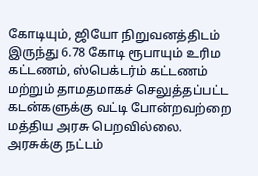கோடியும், ஜியோ நிறுவனத்திடம் இருந்து 6.78 கோடி ரூபாயும் உரிம கட்டணம், ஸ்பெக்டர்ம் கட்டணம் மற்றும் தாமதமாகச் செலுத்தப்பட்ட கடன்களுக்கு வட்டி போன்றவற்றை மத்திய அரசு பெறவில்லை.
அரசுக்கு நட்டம்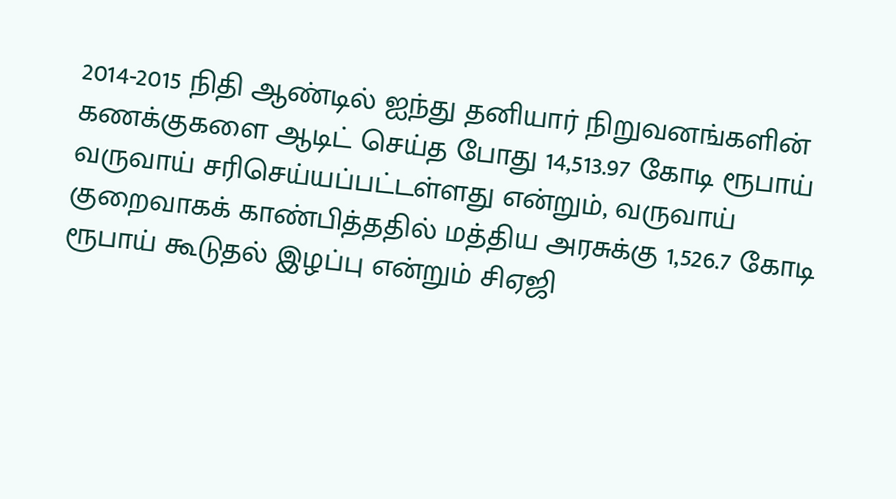2014-2015 நிதி ஆண்டில் ஐந்து தனியார் நிறுவனங்களின் கணக்குகளை ஆடிட் செய்த போது 14,513.97 கோடி ரூபாய் வருவாய் சரிசெய்யப்பட்டள்ளது என்றும், வருவாய் குறைவாகக் காண்பித்ததில் மத்திய அரசுக்கு 1,526.7 கோடி ரூபாய் கூடுதல் இழப்பு என்றும் சிஏஜி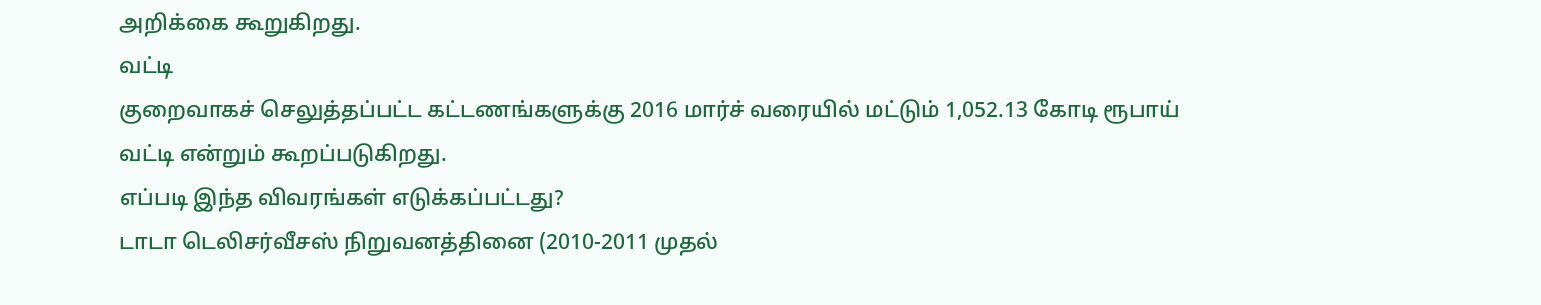அறிக்கை கூறுகிறது.
வட்டி
குறைவாகச் செலுத்தப்பட்ட கட்டணங்களுக்கு 2016 மார்ச் வரையில் மட்டும் 1,052.13 கோடி ரூபாய் வட்டி என்றும் கூறப்படுகிறது.
எப்படி இந்த விவரங்கள் எடுக்கப்பட்டது?
டாடா டெலிசர்வீசஸ் நிறுவனத்தினை (2010-2011 முதல்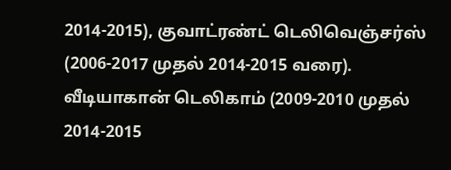2014-2015), குவாட்ரண்ட் டெலிவெஞ்சர்ஸ் (2006-2017 முதல் 2014-2015 வரை). வீடியாகான் டெலிகாம் (2009-2010 முதல் 2014-2015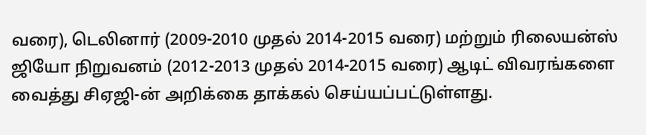வரை), டெலினார் (2009-2010 முதல் 2014-2015 வரை) மற்றும் ரிலையன்ஸ் ஜியோ நிறுவனம் (2012-2013 முதல் 2014-2015 வரை) ஆடிட் விவரங்களை வைத்து சிஏஜி-ன் அறிக்கை தாக்கல் செய்யப்பட்டுள்ளது.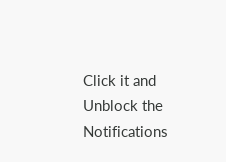Click it and Unblock the Notifications